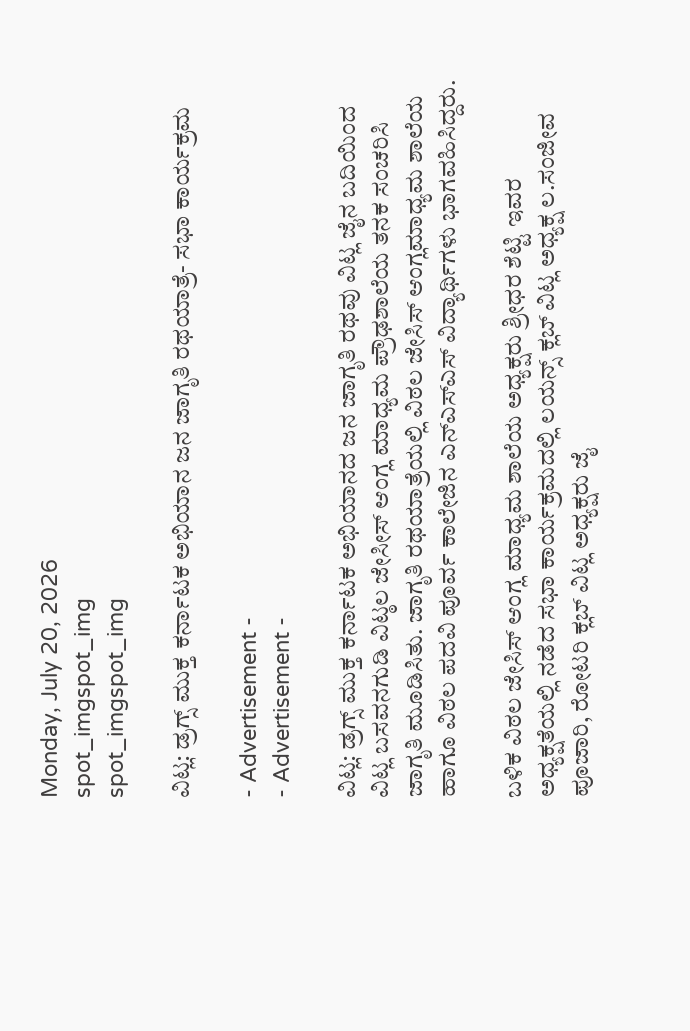Monday, July 20, 2026
spot_imgspot_img
spot_imgspot_img

ವಿಟ್ಲ: ಡ್ರಗ್ಸ್ ಮುಕ್ತ ಕರ್ನಾಟಕ ಅಭಿಯಾನ ಜನ ಜಾಗೃತಿ ರಥಯಾತ್ರೆ- ಸಭಾ ಕಾರ್ಯಕ್ರಮ

- Advertisement -
- Advertisement -

ವಿಟ್ಲ: ಡ್ರಗ್ಸ್ ಮುಕ್ತ ಕರ್ನಾಟಕ ಅಭಿಯಾನದ ಜನ ಜಾಗೃತಿ ರಥವು ವಿಟ್ಲ ಜೈನ ಬದಿಯಿಂದ ವಿಟ್ಲ ಬಸವನಗುಡಿ ವಿಟ್ಠಲ ಜೇಸೀಸ್ ಆಂಗ್ಲ ಮಾಧ್ಯಮ ಪ್ರೌಢಶಾಲೆಯ ತನಕ ಸಂಚರಿಸಿ ಜಾಗೃತಿ ಮೂಡಿಸಿತು. ಜಾಗೃತಿ ರಥಯಾತ್ರೆಯಲ್ಲಿ ವಿಠಲ ಜೇಸಿಸ್‌ ಆಂಗ್ಲಮಾಧ್ಯಮ ಶಾಲೆಯ ಹಾಗೂ ವಿಠಲ ಪದವಿ ಪೂರ್ವ ಕಾಲೇಜಿನ ಎನ್‌ಎಸ್‌ಎಸ್‌ ವಿದ್ಯಾರ್ಥಿಗಳು ಭಾಗವಹಿಸಿದ್ದರು.

ಬಳಿಕ ವಿಠಲ ಜೇಸಿಸ್‌ ಆಂಗ್ಲ ಮಾಧ್ಯಮ ಶಾಲೆಯ ಅಧ್ಯಕ್ಷರು ಶ್ರೀಧರ ಶೆಟ್ಟಿ ಇವರ ಅಧ್ಯಕ್ಷತೆಯಲ್ಲಿ ನಡೆದ ಸಭಾ ಕಾರ್ಯಕ್ರಮದಲ್ಲಿ ಲಯನ್ಸ್‌ ಕ್ಲಬ್‌ ವಿಟ್ಲ ಅಧ್ಯಕ್ಷ ಲ.ಸಂಜೀವ ಪೂಜಾರಿ, ರೋಟರಿ ಕ್ಲಬ್‌ ವಿಟ್ಲ ಅಧ್ಯಕ್ಷರು ಜೈ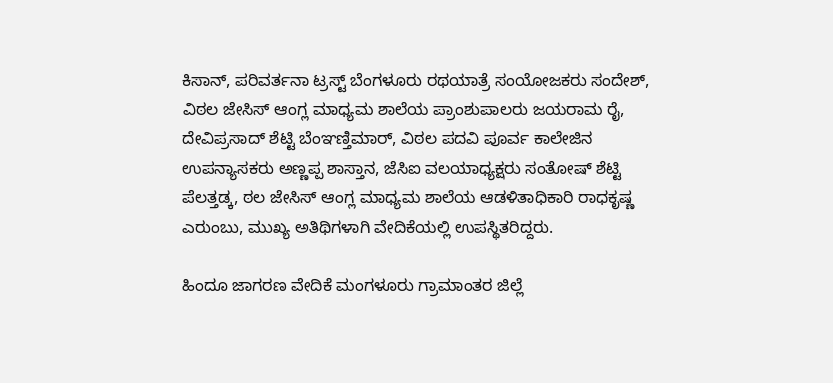ಕಿಸಾನ್‌, ಪರಿವರ್ತನಾ ಟ್ರಸ್ಟ್‌ ಬೆಂಗಳೂರು ರಥಯಾತ್ರೆ ಸಂಯೋಜಕರು ಸಂದೇಶ್‌, ವಿಠಲ ಜೇಸಿಸ್‌ ಆಂಗ್ಲ ಮಾಧ್ಯಮ ಶಾಲೆಯ ಪ್ರಾಂಶುಪಾಲರು ಜಯರಾಮ ರೈ, ದೇವಿಪ್ರಸಾದ್‌ ಶೆಟ್ಟಿ ಬೆಂಞಣ್ತಿಮಾರ್‍, ವಿಠಲ ಪದವಿ ಪೂರ್ವ ಕಾಲೇಜಿನ ಉಪನ್ಯಾಸಕರು ಅಣ್ಣಪ್ಪ ಶಾಸ್ತಾನ, ಜೆಸಿಐ ವಲಯಾಧ್ಯಕ್ಷರು ಸಂತೋಷ್ ಶೆಟ್ಟಿ ಪೆಲತ್ತಡ್ಕ, ಠಲ ಜೇಸಿಸ್‌ ಆಂಗ್ಲ ಮಾಧ್ಯಮ ಶಾಲೆಯ ಆಡಳಿತಾಧಿಕಾರಿ ರಾಧಕೃಷ್ಣ ಎರುಂಬು, ಮುಖ್ಯ ಅತಿಥಿಗಳಾಗಿ ವೇದಿಕೆಯಲ್ಲಿ ಉಪಸ್ಥಿತರಿದ್ದರು.

ಹಿಂದೂ ಜಾಗರಣ ವೇದಿಕೆ ಮಂಗಳೂರು ಗ್ರಾಮಾಂತರ ಜಿಲ್ಲೆ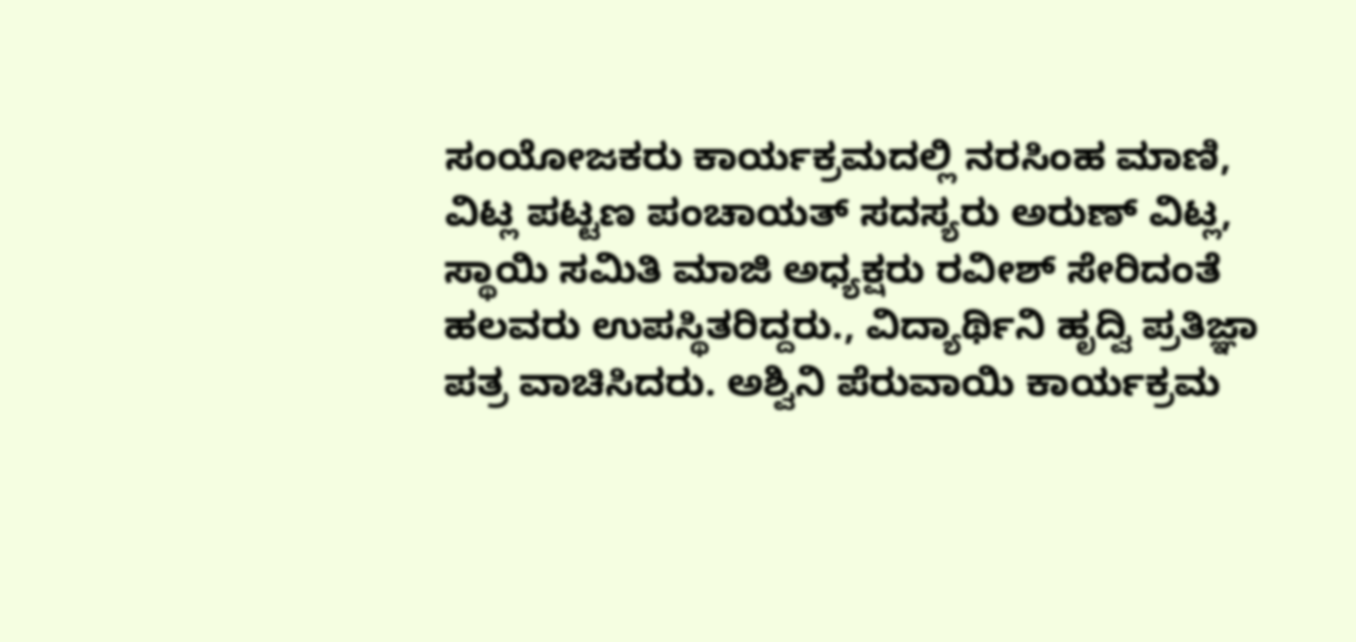ಸಂಯೋಜಕರು ಕಾರ್ಯಕ್ರಮದಲ್ಲಿ ನರಸಿಂಹ ಮಾಣಿ, ವಿಟ್ಲ ಪಟ್ಟಣ ಪಂಚಾಯತ್ ಸದಸ್ಯರು ಅರುಣ್ ವಿಟ್ಲ, ಸ್ಥಾಯಿ ಸಮಿತಿ ಮಾಜಿ ಅಧ್ಯಕ್ಷರು ರವೀಶ್ ಸೇರಿದಂತೆ ಹಲವರು ಉಪಸ್ಥಿತರಿದ್ದರು., ವಿದ್ಯಾರ್ಥಿನಿ ಹೃದ್ವಿ ಪ್ರತಿಜ್ಞಾ ಪತ್ರ ವಾಚಿಸಿದರು. ಅಶ್ವಿನಿ ಪೆರುವಾಯಿ ಕಾರ್ಯಕ್ರಮ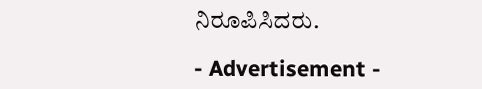ನಿರೂಪಿಸಿದರು.

- Advertisement -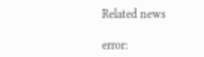Related news

error: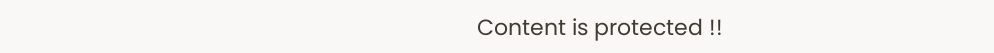Content is protected !!